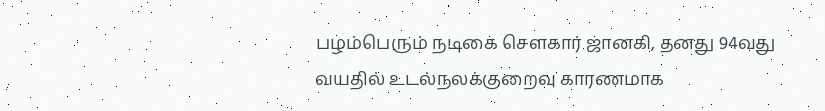பழம்பெரும் நடிகை சௌகார் ஜானகி, தனது 94வது வயதில் உடல்நலக்குறைவு காரணமாக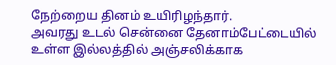நேற்றைய தினம் உயிரிழந்தார்.
அவரது உடல் சென்னை தேனாம்பேட்டையில் உள்ள இல்லத்தில் அஞ்சலிக்காக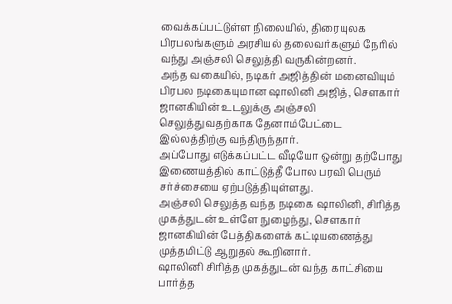வைக்கப்பட்டுள்ள நிலையில், திரையுலக பிரபலங்களும் அரசியல் தலைவர்களும் நேரில் வந்து அஞ்சலி செலுத்தி வருகின்றனர்.
அந்த வகையில், நடிகர் அஜித்தின் மனைவியும் பிரபல நடிகையுமான ஷாலினி அஜித், சௌகார் ஜானகியின் உடலுக்கு அஞ்சலி செலுத்துவதற்காக தேனாம்பேட்டை இல்லத்திற்கு வந்திருந்தார்.
அப்போது எடுக்கப்பட்ட வீடியோ ஒன்று தற்போது இணையத்தில் காட்டுத்தீ போல பரவி பெரும் சர்ச்சையை ஏற்படுத்தியுள்ளது.
அஞ்சலி செலுத்த வந்த நடிகை ஷாலினி, சிரித்த முகத்துடன் உள்ளே நுழைந்து, சௌகார் ஜானகியின் பேத்திகளைக் கட்டியணைத்து முத்தமிட்டு ஆறுதல் கூறினார்.
ஷாலினி சிரித்த முகத்துடன் வந்த காட்சியை பார்த்த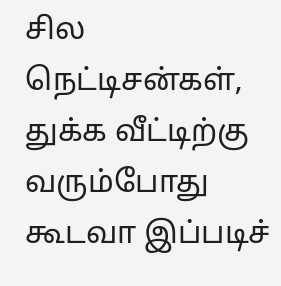சில நெட்டிசன்கள், துக்க வீட்டிற்கு வரும்போது கூடவா இப்படிச்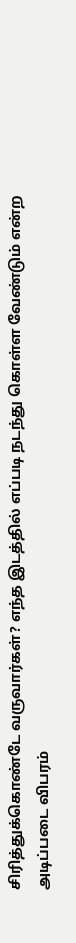சிரித்துக்கொண்டே வருவார்கள்? எந்த இடத்தில் எப்படி நடந்து கொள்ள வேண்டும் என்ற அடிப்படை விபரம்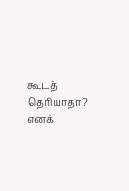கூடத் தெரியாதா? எனக்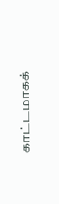காட்டமாகக்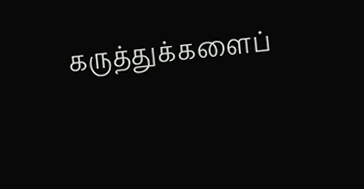கருத்துக்களைப்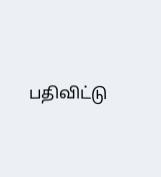பதிவிட்டு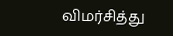விமர்சித்து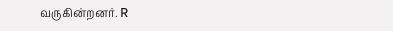வருகின்றனர். R